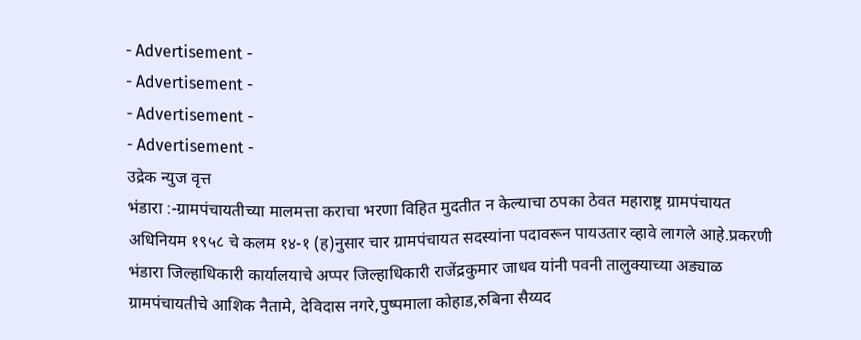- Advertisement -
- Advertisement -
- Advertisement -
- Advertisement -
उद्रेक न्युज वृत्त
भंडारा :-ग्रामपंचायतीच्या मालमत्ता कराचा भरणा विहित मुदतीत न केल्याचा ठपका ठेवत महाराष्ट्र ग्रामपंचायत अधिनियम १९५८ चे कलम १४-१ (ह)नुसार चार ग्रामपंचायत सदस्यांना पदावरून पायउतार व्हावे लागले आहे.प्रकरणी भंडारा जिल्हाधिकारी कार्यालयाचे अप्पर जिल्हाधिकारी राजेंद्रकुमार जाधव यांनी पवनी तालुक्याच्या अड्याळ ग्रामपंचायतीचे आशिक नैतामे, देविदास नगरे,पुष्पमाला कोहाड,रुबिना सैय्यद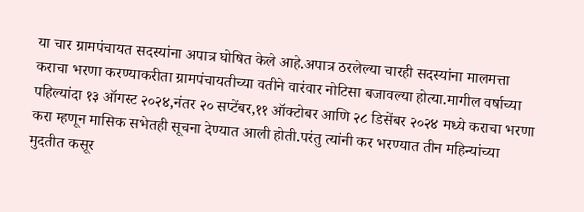या चार ग्रामपंचायत सदस्यांना अपात्र घोषित केले आहे.अपात्र ठरलेल्या चारही सदस्यांना मालमत्ता कराचा भरणा करण्याकरीता ग्रामपंचायतीच्या वतीने वारंवार नोटिसा बजावल्या होत्या.मागील वर्षाच्या पहिल्यांदा १३ ऑगस्ट २०२४,नंतर २० सप्टेंबर,११ ऑक्टोबर आणि २८ डिसेंबर २०२४ मध्ये कराचा भरणा करा म्हणून मासिक सभेतही सूचना देण्यात आली होती.परंतु त्यांनी कर भरण्यात तीन महिन्यांच्या मुदतीत कसूर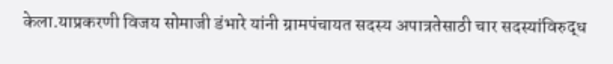केला.याप्रकरणी विजय सोमाजी डंभारे यांनी ग्रामपंचायत सदस्य अपात्रतेसाठी चार सदस्यांविरुद्ध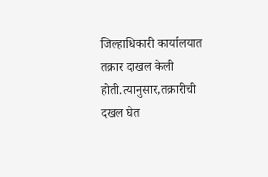जिल्हाधिकारी कार्यालयात तक्रार दाखल केली होती.त्यानुसार,तक्रारीची दखल घेत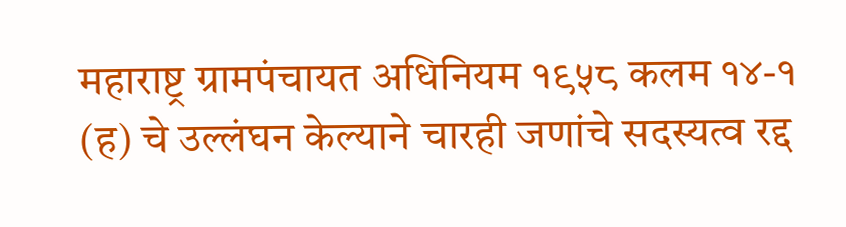महाराष्ट्र ग्रामपंचायत अधिनियम १९५८ कलम १४-१ (ह) चे उल्लंघन केल्याने चारही जणांचे सदस्यत्व रद्द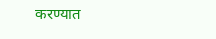करण्यात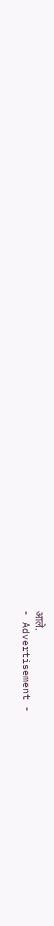आले.
- Advertisement -